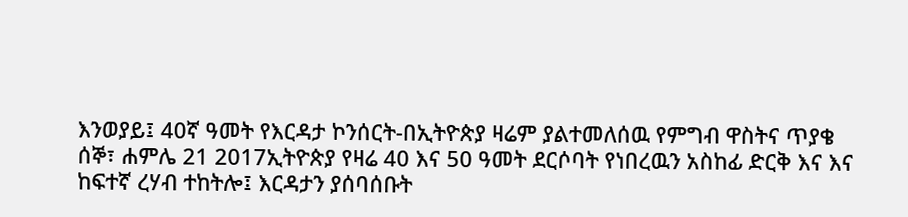እንወያይ፤ 40ኛ ዓመት የእርዳታ ኮንሰርት-በኢትዮጵያ ዛሬም ያልተመለሰዉ የምግብ ዋስትና ጥያቄ
ሰኞ፣ ሐምሌ 21 2017ኢትዮጵያ የዛሬ 40 እና 50 ዓመት ደርሶባት የነበረዉን አስከፊ ድርቅ እና እና ከፍተኛ ረሃብ ተከትሎ፤ እርዳታን ያሰባሰቡት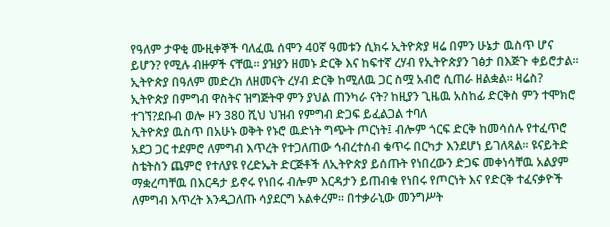የዓለም ታዋቂ ሙዚቀኞች ባለፈዉ ሰሞን 40ኛ ዓመቱን ሲክሩ ኢትዮጵያ ዛሬ በምን ሁኔታ ዉስጥ ሆና ይሆን? የሚሉ ብዙዎች ናቸዉ። ያዝያን ዘመኑ ድርቅ እና ከፍተኛ ረሃብ የኢትዮጵያን ገፅታ በእጅጉ ቀይሮታል። ኢትዮጵያ በዓለም መድረክ ለዘመናት ረሃብ ድርቅ ከሚለዉ ጋር ስሟ አብሮ ሲጠራ ዘልቋል። ዛሬስ? ኢትዮጵያ በምግብ ዋስትና ዝግጅትዋ ምን ያህል ጠንካራ ናት? ከዚያን ጊዜዉ አስከፊ ድርቅስ ምን ተሞክሮ ተገኘ?ደቡብ ወሎ ዞን 380 ሺህ ህዝብ የምግብ ድጋፍ ይፈልጋል ተባለ
ኢትዮጵያ ዉስጥ በአሁኑ ወቅት የኑሮ ዉድነት ግጭት ጦርነት፤ ብሎም ጎርፍ ድርቅ ከመሳሰሉ የተፈጥሮ አደጋ ጋር ተደምሮ ለምግብ እጥረት የተጋለጠው ኅብረተሰብ ቁጥሩ በርካታ እንደሆነ ይገለጻል። ዩናይትድ ስቴትስን ጨምሮ የተለያዩ የረድኤት ድርጅቶች ለኢትዮጵያ ይሰጡት የነበረውን ድጋፍ መቀነሳቸዉ አልያም ማቋረጣቸዉ በእርዳታ ይኖሩ የነበሩ ብሎም እርዳታን ይጠብቁ የነበሩ የጦርነት እና የድርቅ ተፈናቃዮች ለምግብ እጥረት እንዲጋለጡ ሳያደርግ አልቀረም። በተቃራኒው መንግሥት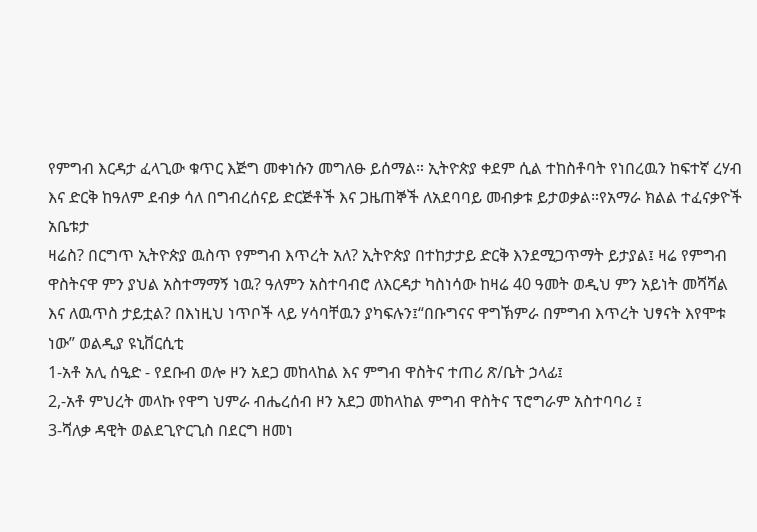የምግብ እርዳታ ፈላጊው ቁጥር እጅግ መቀነሱን መግለፁ ይሰማል። ኢትዮጵያ ቀደም ሲል ተከስቶባት የነበረዉን ከፍተኛ ረሃብ እና ድርቅ ከዓለም ደብቃ ሳለ በግብረሰናይ ድርጅቶች እና ጋዜጠኞች ለአደባባይ መብቃቱ ይታወቃል።የአማራ ክልል ተፈናቃዮች አቤቱታ
ዛሬስ? በርግጥ ኢትዮጵያ ዉስጥ የምግብ እጥረት አለ? ኢትዮጵያ በተከታታይ ድርቅ እንደሚጋጥማት ይታያል፤ ዛሬ የምግብ ዋስትናዋ ምን ያህል አስተማማኝ ነዉ? ዓለምን አስተባብሮ ለእርዳታ ካስነሳው ከዛሬ 40 ዓመት ወዲህ ምን አይነት መሻሻል እና ለዉጥስ ታይቷል? በእነዚህ ነጥቦች ላይ ሃሳባቸዉን ያካፍሉን፤“በቡግናና ዋግኽምራ በምግብ እጥረት ህፃናት እየሞቱ ነው” ወልዲያ ዩኒቨርሲቲ
1-አቶ አሊ ሰዒድ - የደቡብ ወሎ ዞን አደጋ መከላከል እና ምግብ ዋስትና ተጠሪ ጽ/ቤት ኃላፊ፤
2,-አቶ ምህረት መላኩ የዋግ ህምራ ብሔረሰብ ዞን አደጋ መከላከል ምግብ ዋስትና ፕሮግራም አስተባባሪ ፤
3-ሻለቃ ዳዊት ወልደጊዮርጊስ በደርግ ዘመነ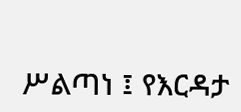ሥልጣነ ፤ የእርዳታ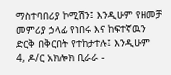ማስተባበሪያ ኮሚሽን፤ እንዲሁም የዘመቻ መምሪያ ኃላፊ የነበሩ እና ከፍተኛዉን ድርቅ በቅርበት የተከታተሉ፤ እንዲሁም
4, ዶ/ር አክሎክ ቢራራ -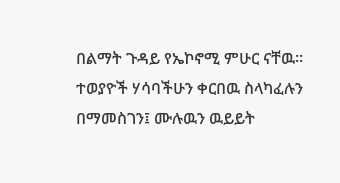በልማት ጉዳይ የኤኮኖሚ ምሁር ናቸዉ።
ተወያዮች ሃሳባችሁን ቀርበዉ ስላካፈሉን በማመስገን፤ ሙሉዉን ዉይይት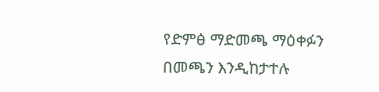የድምፅ ማድመጫ ማዕቀፉን በመጫን እንዲከታተሉ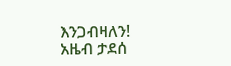እንጋብዛለን!
አዜብ ታደሰ